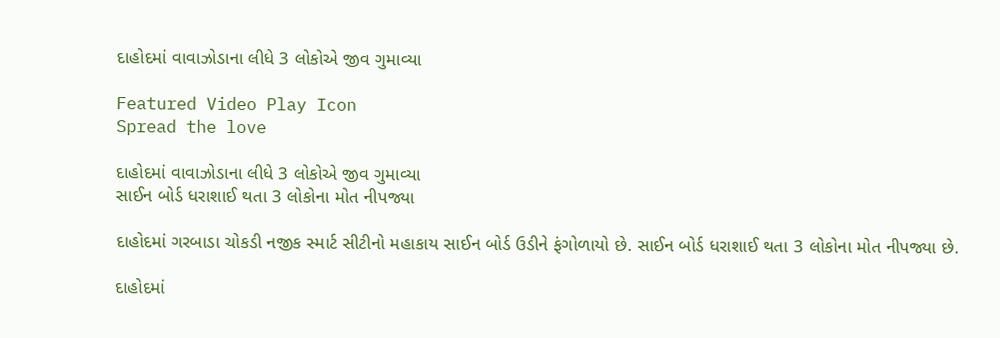દાહોદમાં વાવાઝોડાના લીધે 3 લોકોએ જીવ ગુમાવ્યા

Featured Video Play Icon
Spread the love

દાહોદમાં વાવાઝોડાના લીધે 3 લોકોએ જીવ ગુમાવ્યા
સાઈન બોર્ડ ધરાશાઈ થતા 3 લોકોના મોત નીપજ્યા

દાહોદમાં ગરબાડા ચોકડી નજીક સ્માર્ટ સીટીનો મહાકાય સાઈન બોર્ડ ઉડીને ફંગોળાયો છે. સાઈન બોર્ડ ધરાશાઈ થતા 3 લોકોના મોત નીપજ્યા છે.

દાહોદમાં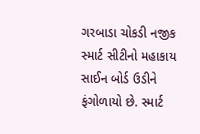ગરબાડા ચોકડી નજીક સ્માર્ટ સીટીનો મહાકાય સાઈન બોર્ડ ઉડીને ફંગોળાયો છે. સ્માર્ટ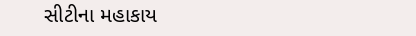સીટીના મહાકાય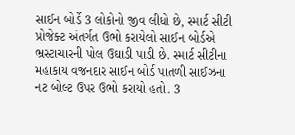સાઈન બોર્ડે 3 લોકોનો જીવ લીધો છે, સ્માર્ટ સીટી પ્રોજેક્ટ અંતર્ગત ઉભો કરાયેલો સાઈન બોર્ડએ ભ્રસ્ટાચારની પોલ ઉઘાડી પાડી છે. સ્માર્ટ સીટીના મહાકાય વજનદાર સાઈન બોર્ડ પાતળી સાઈઝના નટ બોલ્ટ ઉપર ઉભો કરાયો હતો. 3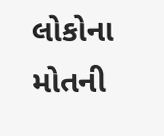લોકોના મોતની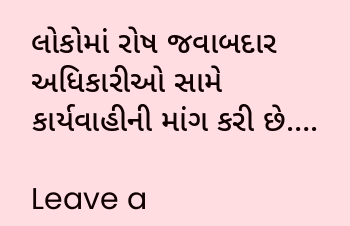લોકોમાં રોષ જવાબદાર અધિકારીઓ સામે કાર્યવાહીની માંગ કરી છે….

Leave a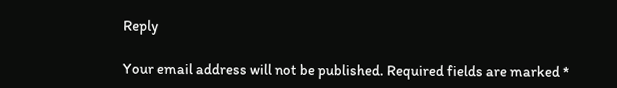Reply

Your email address will not be published. Required fields are marked *